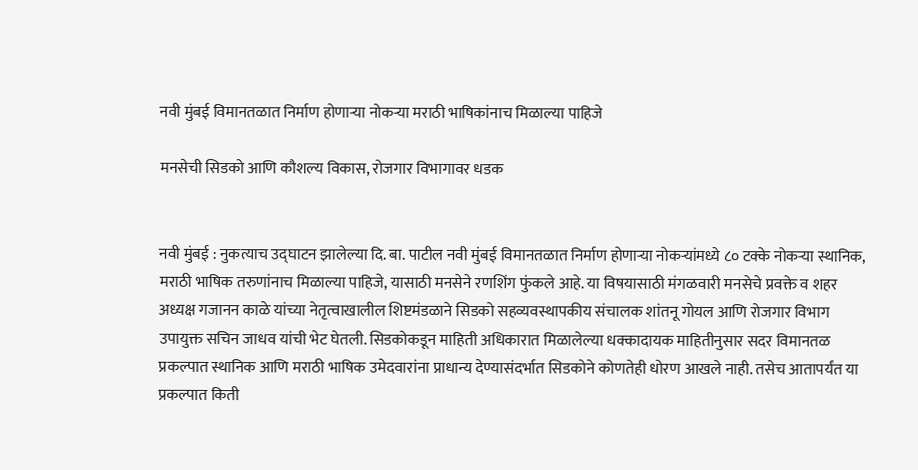नवी मुंबई विमानतळात निर्माण होणाऱ्या नोकऱ्या मराठी भाषिकांनाच मिळाल्या पाहिजे

मनसेची सिडको आणि कौशल्य विकास, रोजगार विभागावर धडक


नवी मुंबई : नुकत्याच उद्घाटन झालेल्या दि. बा. पाटील नवी मुंबई विमानतळात निर्माण होणाऱ्या नोकऱ्यांमध्ये ८० टक्के नोकऱ्या स्थानिक, मराठी भाषिक तरुणांनाच मिळाल्या पाहिजे, यासाठी मनसेने रणशिंग फुंकले आहे. या विषयासाठी मंगळवारी मनसेचे प्रवक्ते व शहर अध्यक्ष गजानन काळे यांच्या नेतृत्वाखालील शिष्टमंडळाने सिडको सहव्यवस्थापकीय संचालक शांतनू गोयल आणि रोजगार विभाग उपायुक्त सचिन जाधव यांची भेट घेतली. सिडकोकडून माहिती अधिकारात मिळालेल्या धक्कादायक माहितीनुसार सदर विमानतळ प्रकल्पात स्थानिक आणि मराठी भाषिक उमेदवारांना प्राधान्य देण्यासंदर्भात सिडकोने कोणतेही धोरण आखले नाही. तसेच आतापर्यंत या प्रकल्पात किती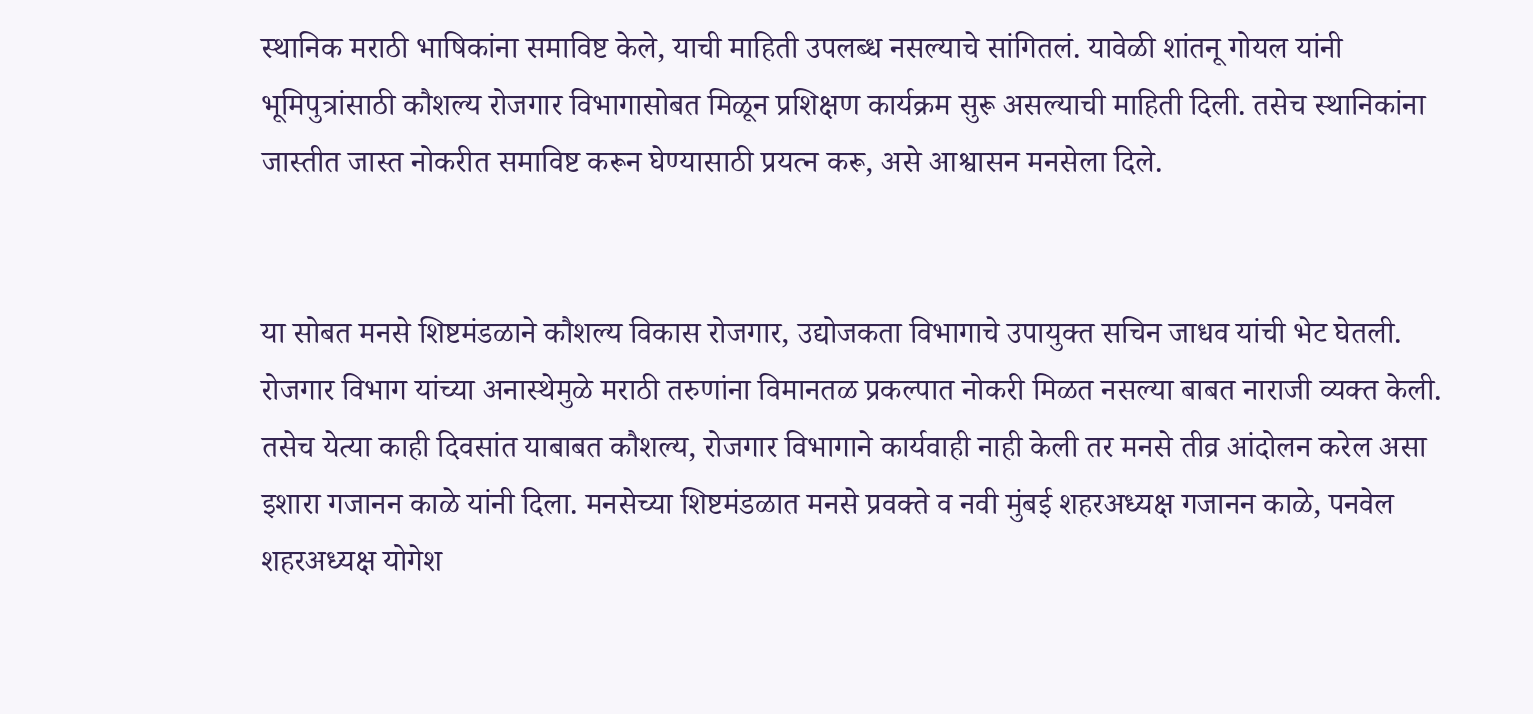स्थानिक मराठी भाषिकांना समाविष्ट केले, याची माहिती उपलब्ध नसल्याचे सांगितलं. यावेळी शांतनू गोयल यांनी भूमिपुत्रांसाठी कौशल्य रोजगार विभागासोबत मिळून प्रशिक्षण कार्यक्रम सुरू असल्याची माहिती दिली. तसेच स्थानिकांना जास्तीत जास्त नोकरीत समाविष्ट करून घेण्यासाठी प्रयत्न करू, असे आश्वासन मनसेला दिले.


या सोबत मनसे शिष्टमंडळाने कौशल्य विकास रोजगार, उद्योजकता विभागाचे उपायुक्त सचिन जाधव यांची भेट घेतली. रोजगार विभाग यांच्या अनास्थेमुळे मराठी तरुणांना विमानतळ प्रकल्पात नोकरी मिळत नसल्या बाबत नाराजी व्यक्त केली. तसेच येत्या काही दिवसांत याबाबत कौशल्य, रोजगार विभागाने कार्यवाही नाही केली तर मनसे तीव्र आंदोलन करेल असा इशारा गजानन काळे यांनी दिला. मनसेच्या शिष्टमंडळात मनसे प्रवक्ते व नवी मुंबई शहरअध्यक्ष गजानन काळे, पनवेल शहरअध्यक्ष योगेश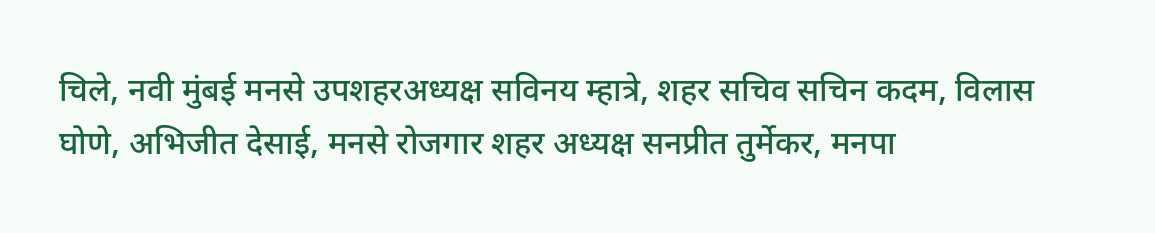चिले, नवी मुंबई मनसे उपशहरअध्यक्ष सविनय म्हात्रे, शहर सचिव सचिन कदम, विलास घोणे, अभिजीत देसाई, मनसे रोजगार शहर अध्यक्ष सनप्रीत तुर्मेकर, मनपा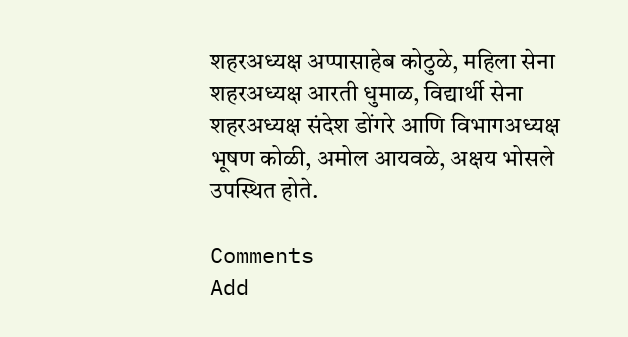शहरअध्यक्ष अप्पासाहेब कोठुळे, महिला सेना शहरअध्यक्ष आरती धुमाळ, विद्यार्थी सेना शहरअध्यक्ष संदेश डोंगरे आणि विभागअध्यक्ष भूषण कोळी, अमोल आयवळे, अक्षय भोसले उपस्थित होते.

Comments
Add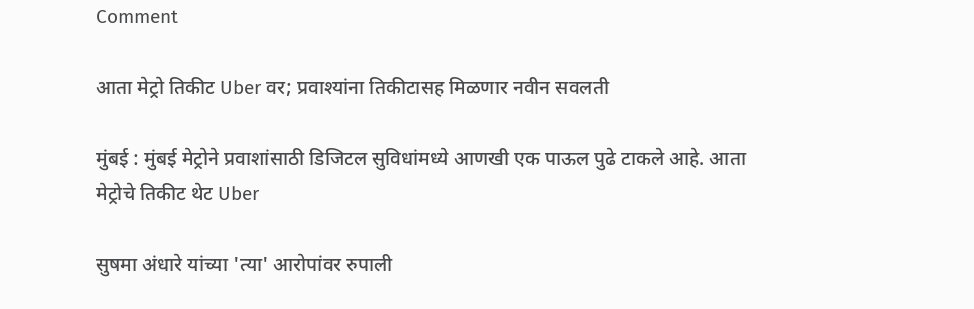Comment

आता मेट्रो तिकीट Uber वर; प्रवाश्यांना तिकीटासह मिळणार नवीन सवलती

मुंबई : मुंबई मेट्रोने प्रवाशांसाठी डिजिटल सुविधांमध्ये आणखी एक पाऊल पुढे टाकले आहे. आता मेट्रोचे तिकीट थेट Uber

सुषमा अंधारे यांच्या 'त्या' आरोपांवर रुपाली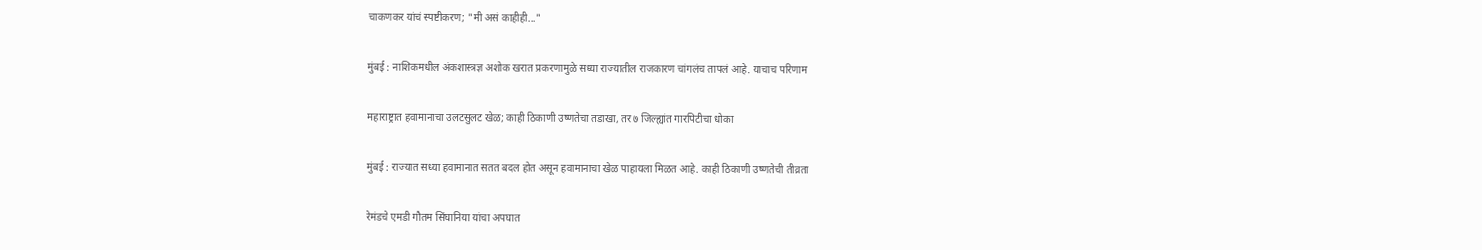चाकणकर यांचं स्पष्टीकरण; "मी असं काहीही..."

मुंबई : नाशिकमधील अंकशास्त्रज्ञ अशोक खरात प्रकरणामुळे सध्या राज्यातील राजकारण चांगलंच तापलं आहे. याचाच परिणाम

महाराष्ट्रात हवामानाचा उलटसुलट खेळ; काही ठिकाणी उष्णतेचा तडाखा, तर ७ जिल्ह्यांत गारपिटीचा धोका

मुंबई : राज्यात सध्या हवामानात सतत बदल होत असून हवामानाचा खेळ पाहायला मिळत आहे. काही ठिकाणी उष्णतेची तीव्रता

रेमंडचे एमडी गौतम सिंघानिया यांचा अपघात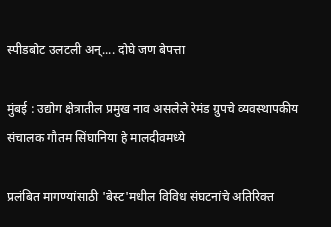स्पीडबोट उलटली अन्.... दोघे जण बेपत्ता

मुंबई : उद्योग क्षेत्रातील प्रमुख नाव असलेले रेमंड ग्रुपचे व्यवस्थापकीय संचालक गौतम सिंघानिया हे मालदीवमध्ये

प्रलंबित मागण्यांसाठी 'बेस्ट'मधील विविध संघटनांचे अतिरिक्त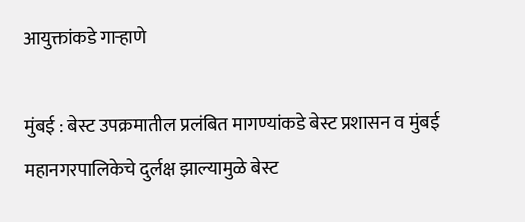आयुक्तांकडे गाऱ्हाणे

मुंबई : बेस्ट उपक्रमातील प्रलंबित मागण्यांकडे बेस्ट प्रशासन व मुंबई महानगरपालिकेचे दुर्लक्ष झाल्यामुळे बेस्ट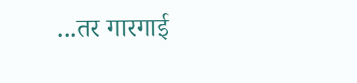...तर गारगाई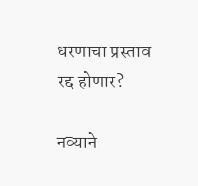धरणाचा प्रस्ताव रद्द होणार?

नव्याने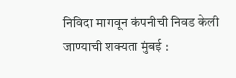निविदा मागवून कंपनीची निवड केली जाण्याची शक्यता मुंबई :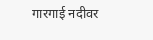गारगाई नदीवर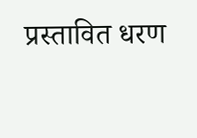प्रस्तावित धरण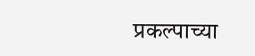प्रकल्पाच्या